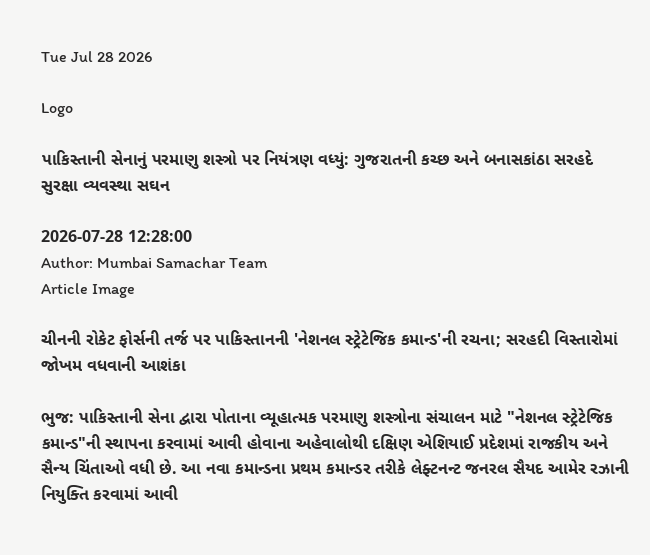Tue Jul 28 2026

Logo

પાકિસ્તાની સેનાનું પરમાણુ શસ્ત્રો પર નિયંત્રણ વધ્યું: ગુજરાતની કચ્છ અને બનાસકાંઠા સરહદે સુરક્ષા વ્યવસ્થા સઘન

2026-07-28 12:28:00
Author: Mumbai Samachar Team
Article Image

ચીનની રોકેટ ફોર્સની તર્જ પર પાકિસ્તાનની 'નેશનલ સ્ટ્રેટેજિક કમાન્ડ'ની રચના; સરહદી વિસ્તારોમાં જોખમ વધવાની આશંકા

ભુજ: પાકિસ્તાની સેના દ્વારા પોતાના વ્યૂહાત્મક પરમાણુ શસ્ત્રોના સંચાલન માટે "નેશનલ સ્ટ્રેટેજિક કમાન્ડ"ની સ્થાપના કરવામાં આવી હોવાના અહેવાલોથી દક્ષિણ એશિયાઈ પ્રદેશમાં રાજકીય અને સૈન્ય ચિંતાઓ વધી છે. આ નવા કમાન્ડના પ્રથમ કમાન્ડર તરીકે લેફ્ટનન્ટ જનરલ સૈયદ આમેર રઝાની નિયુક્તિ કરવામાં આવી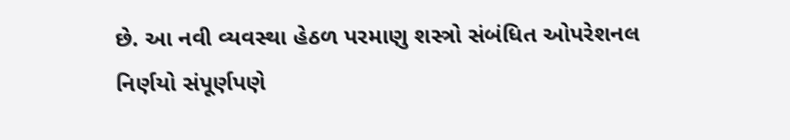છે. આ નવી વ્યવસ્થા હેઠળ પરમાણુ શસ્ત્રો સંબંધિત ઓપરેશનલ નિર્ણયો સંપૂર્ણપણે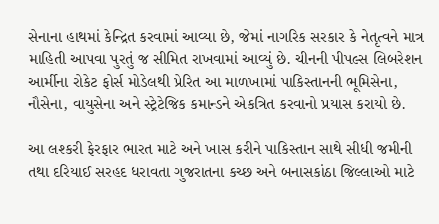સેનાના હાથમાં કેન્દ્રિત કરવામાં આવ્યા છે, જેમાં નાગરિક સરકાર કે નેતૃત્વને માત્ર માહિતી આપવા પુરતું જ સીમિત રાખવામાં આવ્યું છે. ચીનની પીપલ્સ લિબરેશન આર્મીના રોકેટ ફોર્સ મોડેલથી પ્રેરિત આ માળખામાં પાકિસ્તાનની ભૂમિસેના, નૌસેના, વાયુસેના અને સ્ટ્રેટેજિક કમાન્ડને એકત્રિત કરવાનો પ્રયાસ કરાયો છે.

આ લશ્કરી ફેરફાર ભારત માટે અને ખાસ કરીને પાકિસ્તાન સાથે સીધી જમીની તથા દરિયાઈ સરહદ ધરાવતા ગુજરાતના કચ્છ અને બનાસકાંઠા જિલ્લાઓ માટે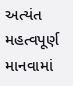અત્યંત મહત્વપૂર્ણ માનવામાં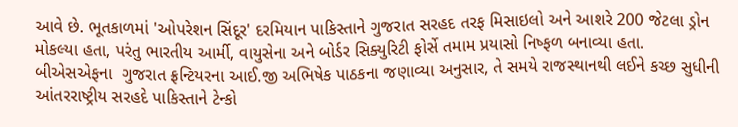આવે છે. ભૂતકાળમાં 'ઓપરેશન સિંદૂર' દરમિયાન પાકિસ્તાને ગુજરાત સરહદ તરફ મિસાઇલો અને આશરે 200 જેટલા ડ્રોન મોકલ્યા હતા, પરંતુ ભારતીય આર્મી, વાયુસેના અને બોર્ડર સિક્યુરિટી ફોર્સે તમામ પ્રયાસો નિષ્ફળ બનાવ્યા હતા. બીએસએફના  ગુજરાત ફ્રન્ટિયરના આઈ.જી અભિષેક પાઠકના જણાવ્યા અનુસાર, તે સમયે રાજસ્થાનથી લઈને કચ્છ સુધીની આંતરરાષ્ટ્રીય સરહદે પાકિસ્તાને ટેન્કો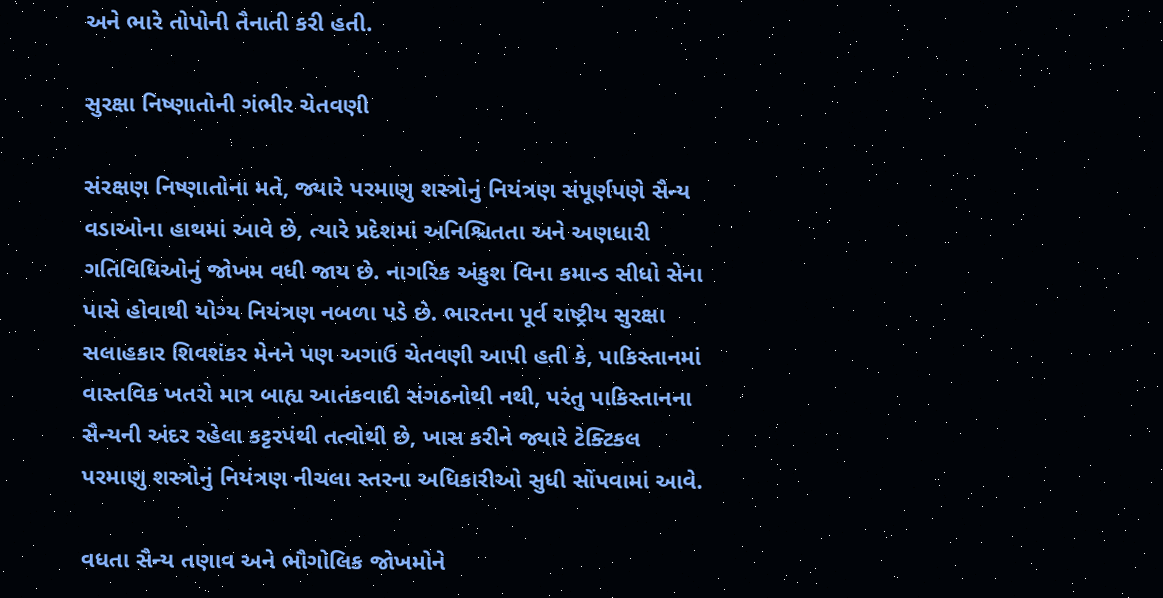અને ભારે તોપોની તૈનાતી કરી હતી.

સુરક્ષા નિષ્ણાતોની ગંભીર ચેતવણી

સંરક્ષણ નિષ્ણાતોના મતે, જ્યારે પરમાણુ શસ્ત્રોનું નિયંત્રણ સંપૂર્ણપણે સૈન્ય વડાઓના હાથમાં આવે છે, ત્યારે પ્રદેશમાં અનિશ્ચિતતા અને અણધારી ગતિવિધિઓનું જોખમ વધી જાય છે. નાગરિક અંકુશ વિના કમાન્ડ સીધો સેના પાસે હોવાથી યોગ્ય નિયંત્રણ નબળા પડે છે. ભારતના પૂર્વ રાષ્ટ્રીય સુરક્ષા સલાહકાર શિવશંકર મેનને પણ અગાઉ ચેતવણી આપી હતી કે, પાકિસ્તાનમાં વાસ્તવિક ખતરો માત્ર બાહ્ય આતંકવાદી સંગઠનોથી નથી, પરંતુ પાકિસ્તાનના  સૈન્યની અંદર રહેલા કટ્ટરપંથી તત્વોથી છે, ખાસ કરીને જ્યારે ટેક્ટિકલ પરમાણુ શસ્ત્રોનું નિયંત્રણ નીચલા સ્તરના અધિકારીઓ સુધી સોંપવામાં આવે.

વધતા સૈન્ય તણાવ અને ભૌગોલિક જોખમોને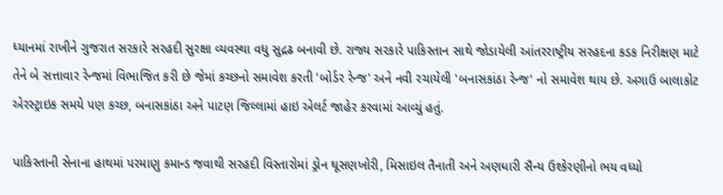ધ્યાનમાં રાખીને ગુજરાત સરકારે સરહદી સુરક્ષા વ્યવસ્થા વધુ સુદ્રઢ બનાવી છે. રાજ્ય સરકારે પાકિસ્તાન સાથે જોડાયેલી આંતરરાષ્ટ્રીય સરહદના કડક નિરીક્ષણ માટે તેને બે સત્તાવાર રેન્જમાં વિભાજિત કરી છે જેમાં કચ્છનો સમાવેશ કરતી 'બોર્ડર રેન્જ' અને નવી રચાયેલી 'બનાસકાંઠા રેન્જ' નો સમાવેશ થાય છે. અગાઉ બાલાકોટ એરસ્ટ્રાઇક સમયે પણ કચ્છ, બનાસકાંઠા અને પાટણ જિલ્લામાં હાઇ એલર્ટ જાહેર કરવામાં આવ્યું હતું.

પાકિસ્તાની સેનાના હાથમાં પરમાણુ કમાન્ડ જવાથી સરહદી વિસ્તારોમાં ડ્રોન ઘૂસણખોરી, મિસાઇલ તૈનાતી અને અણધારી સૈન્ય ઉશ્કેરણીનો ભય વધ્યો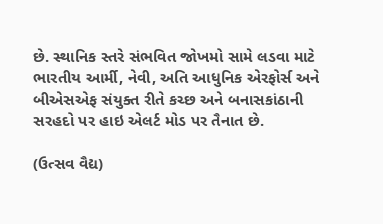છે. સ્થાનિક સ્તરે સંભવિત જોખમો સામે લડવા માટે ભારતીય આર્મી, નેવી, અતિ આધુનિક એરફોર્સ અને બીએસએફ સંયુક્ત રીતે કચ્છ અને બનાસકાંઠાની સરહદો પર હાઇ એલર્ટ મોડ પર તૈનાત છે.

(ઉત્સવ વૈદ્ય)